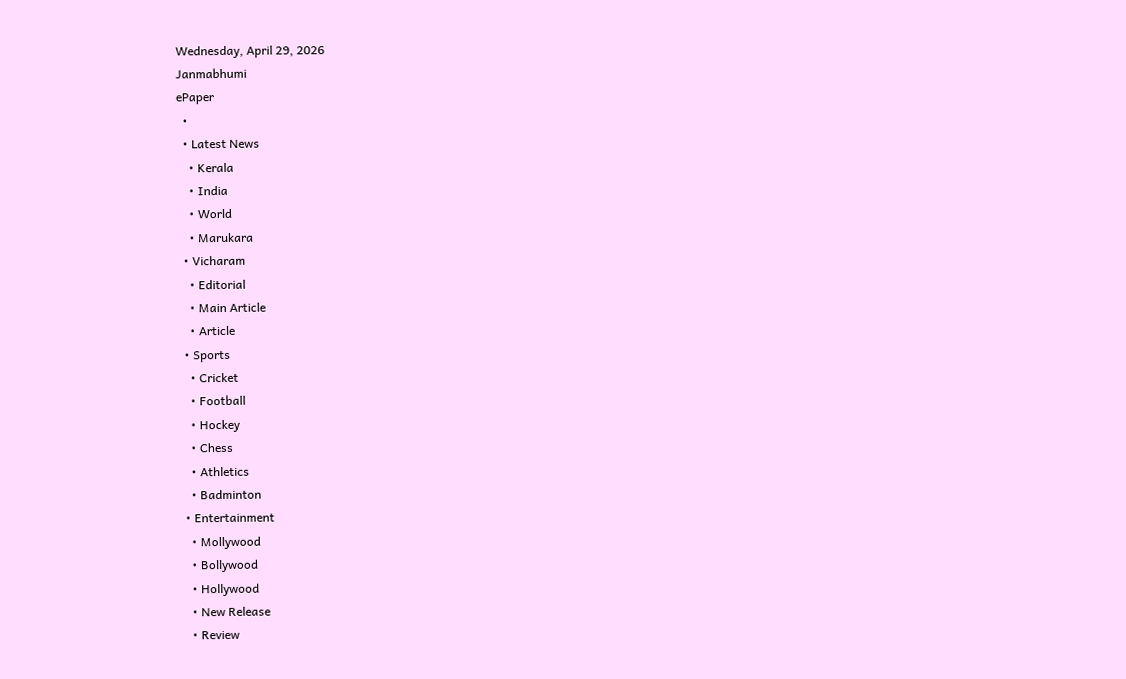Wednesday, April 29, 2026
Janmabhumi
ePaper
  •
  • Latest News
    • Kerala
    • India
    • World
    • Marukara
  • Vicharam
    • Editorial
    • Main Article
    • Article
  • Sports
    • Cricket
    • Football
    • Hockey
    • Chess
    • Athletics
    • Badminton
  • Entertainment
    • Mollywood
    • Bollywood
    • Hollywood
    • New Release
    • Review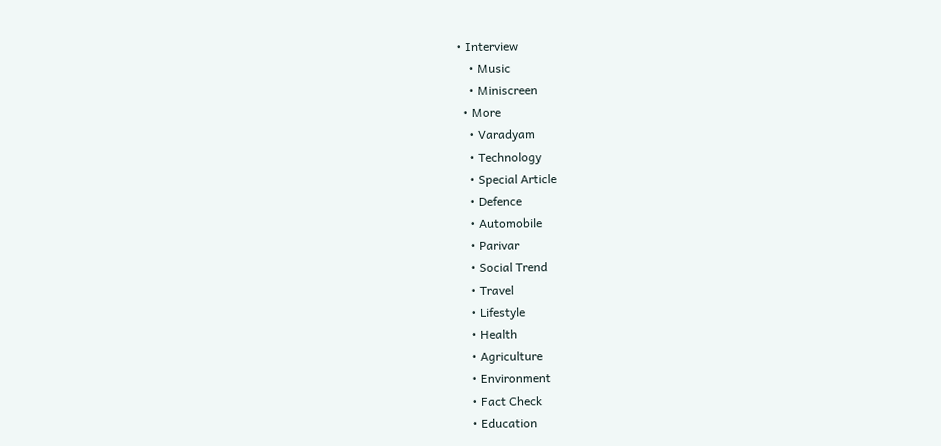• Interview
    • Music
    • Miniscreen
  • More
    • Varadyam
    • Technology
    • Special Article
    • Defence
    • Automobile
    • Parivar
    • Social Trend
    • Travel
    • Lifestyle
    • Health
    • Agriculture
    • Environment
    • Fact Check
    • Education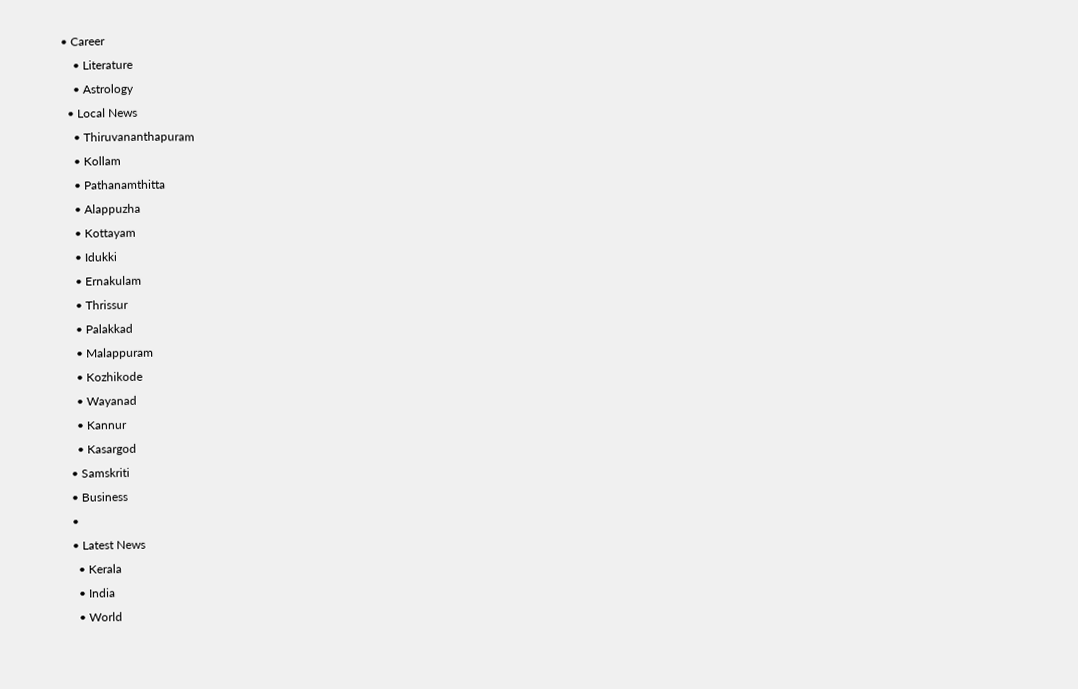• Career
    • Literature
    • Astrology
  • Local News
    • Thiruvananthapuram
    • Kollam
    • Pathanamthitta
    • Alappuzha
    • Kottayam
    • Idukki
    • Ernakulam
    • Thrissur
    • Palakkad
    • Malappuram
    • Kozhikode
    • Wayanad
    • Kannur
    • Kasargod
  • Samskriti
  • Business
  •
  • Latest News
    • Kerala
    • India
    • World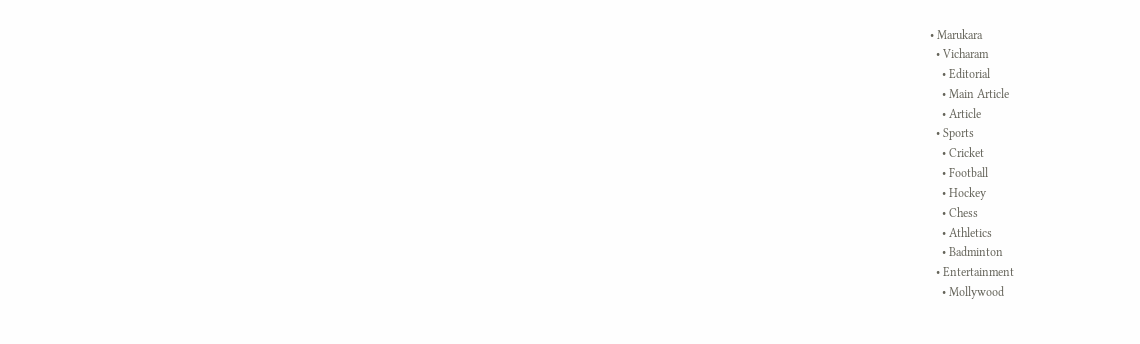• Marukara
  • Vicharam
    • Editorial
    • Main Article
    • Article
  • Sports
    • Cricket
    • Football
    • Hockey
    • Chess
    • Athletics
    • Badminton
  • Entertainment
    • Mollywood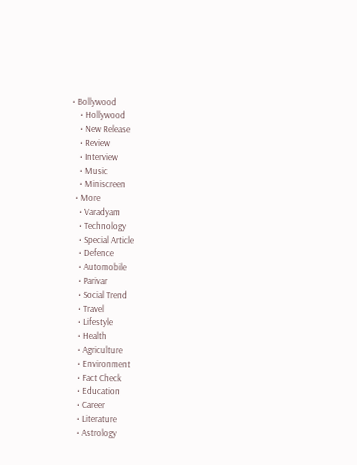• Bollywood
    • Hollywood
    • New Release
    • Review
    • Interview
    • Music
    • Miniscreen
  • More
    • Varadyam
    • Technology
    • Special Article
    • Defence
    • Automobile
    • Parivar
    • Social Trend
    • Travel
    • Lifestyle
    • Health
    • Agriculture
    • Environment
    • Fact Check
    • Education
    • Career
    • Literature
    • Astrology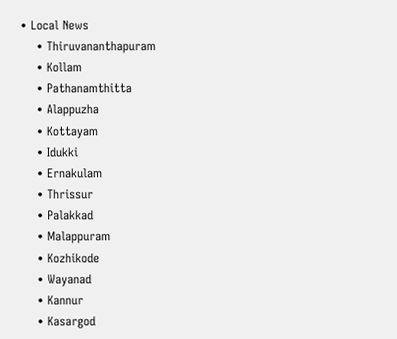• Local News
    • Thiruvananthapuram
    • Kollam
    • Pathanamthitta
    • Alappuzha
    • Kottayam
    • Idukki
    • Ernakulam
    • Thrissur
    • Palakkad
    • Malappuram
    • Kozhikode
    • Wayanad
    • Kannur
    • Kasargod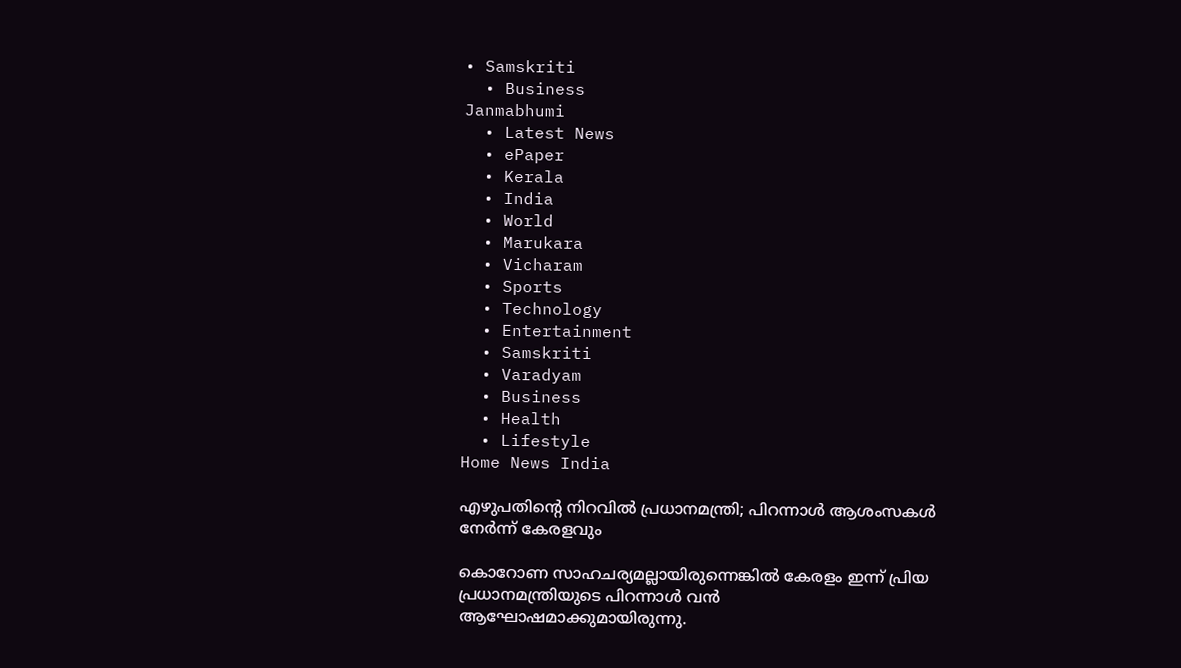• Samskriti
  • Business
Janmabhumi
  • Latest News
  • ePaper
  • Kerala
  • India
  • World
  • Marukara
  • Vicharam
  • Sports
  • Technology
  • Entertainment
  • Samskriti
  • Varadyam
  • Business
  • Health
  • Lifestyle
Home News India

എഴുപതിന്റെ നിറവില്‍ പ്രധാനമന്ത്രി; പിറന്നാള്‍ ആശംസകള്‍ നേര്‍ന്ന് കേരളവും

കൊറോണ സാഹചര്യമല്ലായിരുന്നെങ്കില്‍ കേരളം ഇന്ന് പ്രിയ പ്രധാനമന്ത്രിയുടെ പിറന്നാള്‍ വന്‍ ആഘോഷമാക്കുമായിരുന്നു.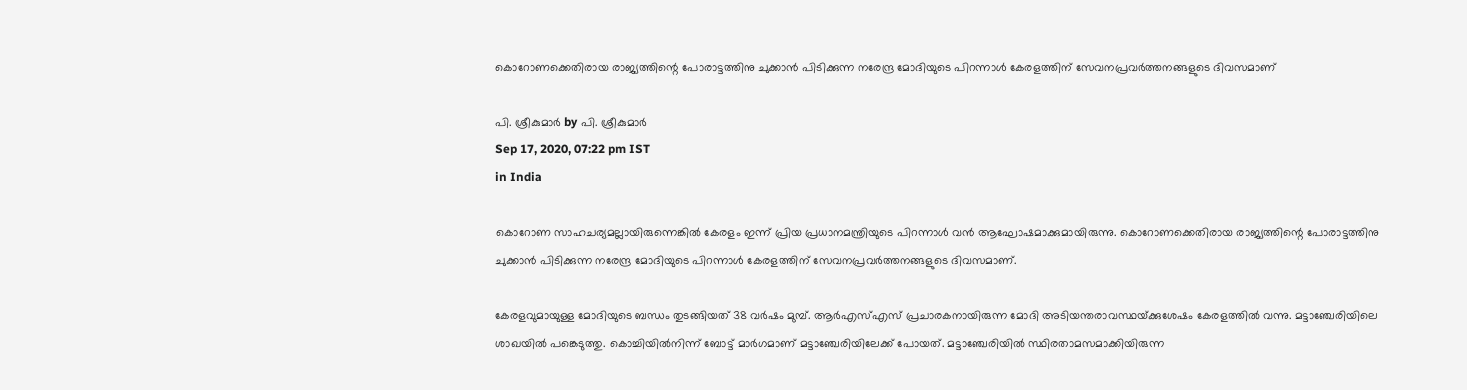കൊറോണക്കെതിരായ രാജ്യത്തിന്റെ പോരാട്ടത്തിനു ചുക്കാന്‍ പിടിക്കുന്ന നരേന്ദ്ര മോദിയുടെ പിറന്നാള്‍ കേരളത്തിന് സേവനപ്രവര്‍ത്തനങ്ങളുടെ ദിവസമാണ്

പി. ശ്രീകുമാര്‍ by പി. ശ്രീകുമാര്‍
Sep 17, 2020, 07:22 pm IST
in India

കൊറോണ സാഹചര്യമല്ലായിരുന്നെങ്കില്‍ കേരളം ഇന്ന് പ്രിയ പ്രധാനമന്ത്രിയുടെ പിറന്നാള്‍ വന്‍ ആഘോഷമാക്കുമായിരുന്നു. കൊറോണക്കെതിരായ രാജ്യത്തിന്റെ പോരാട്ടത്തിനു ചുക്കാന്‍ പിടിക്കുന്ന നരേന്ദ്ര മോദിയുടെ പിറന്നാള്‍ കേരളത്തിന് സേവനപ്രവര്‍ത്തനങ്ങളുടെ ദിവസമാണ്.

കേരളവുമായുള്ള മോദിയുടെ ബന്ധം തുടങ്ങിയത് 38 വര്‍ഷം മുമ്പ്. ആര്‍എസ്എസ് പ്രചാരകനായിരുന്ന മോദി അടിയന്തരാവസ്ഥയ്‌ക്കുശേഷം കേരളത്തില്‍ വന്നു. മട്ടാഞ്ചേരിയിലെ ശാഖയില്‍ പങ്കെടുത്തു. കൊച്ചിയില്‍നിന്ന് ബോട്ട് മാര്‍ഗമാണ് മട്ടാഞ്ചേരിയിലേക്ക് പോയത്. മട്ടാഞ്ചേരിയില്‍ സ്ഥിരതാമസമാക്കിയിരുന്ന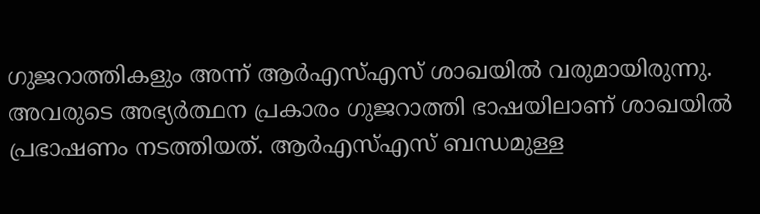ഗുജറാത്തികളും അന്ന് ആര്‍എസ്എസ് ശാഖയില്‍ വരുമായിരുന്നു. അവരുടെ അഭ്യര്‍ത്ഥന പ്രകാരം ഗുജറാത്തി ഭാഷയിലാണ് ശാഖയില്‍ പ്രഭാഷണം നടത്തിയത്. ആര്‍എസ്എസ് ബന്ധമുള്ള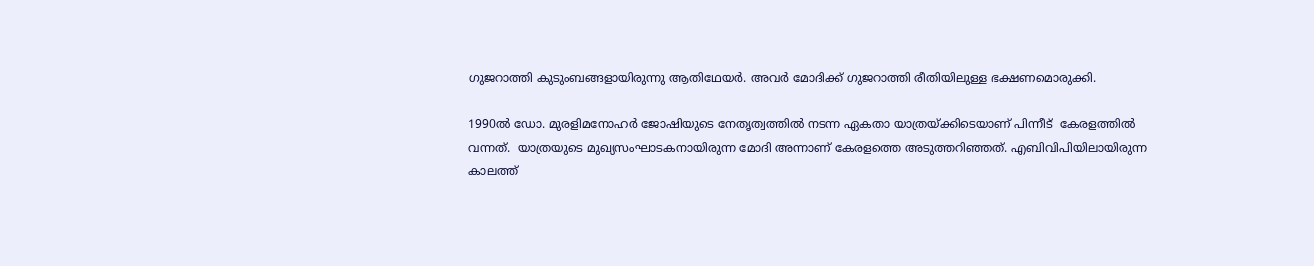ഗുജറാത്തി കുടുംബങ്ങളായിരുന്നു ആതിഥേയര്‍. അവര്‍ മോദിക്ക് ഗുജറാത്തി രീതിയിലുള്ള ഭക്ഷണമൊരുക്കി.

1990ല്‍ ഡോ. മുരളിമനോഹര്‍ ജോഷിയുടെ നേതൃത്വത്തില്‍ നടന്ന ഏകതാ യാത്രയ്‌ക്കിടെയാണ് പിന്നീട്  കേരളത്തില്‍ വന്നത്.  യാത്രയുടെ മുഖ്യസംഘാടകനായിരുന്ന മോദി അന്നാണ് കേരളത്തെ അടുത്തറിഞ്ഞത്. എബിവിപിയിലായിരുന്ന കാലത്ത്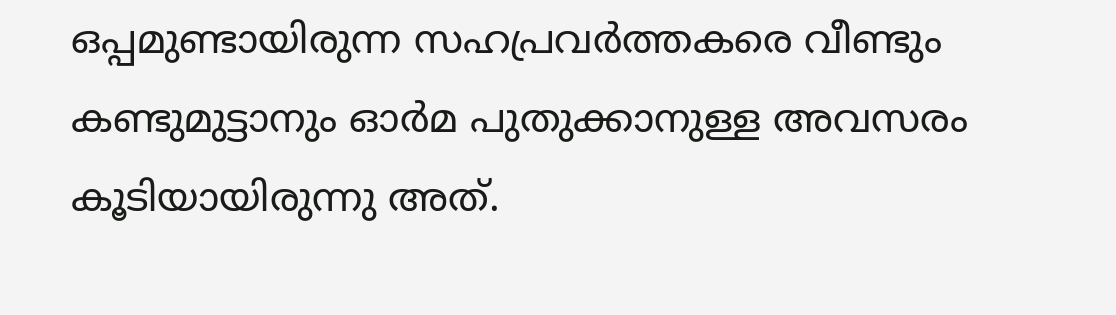ഒപ്പമുണ്ടായിരുന്ന സഹപ്രവര്‍ത്തകരെ വീണ്ടും കണ്ടുമുട്ടാനും ഓര്‍മ പുതുക്കാനുള്ള അവസരം കൂടിയായിരുന്നു അത്.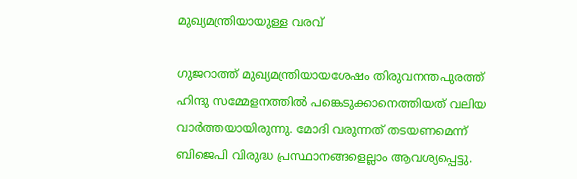മുഖ്യമന്ത്രിയായുള്ള വരവ്

ഗുജറാത്ത് മുഖ്യമന്ത്രിയായശേഷം തിരുവനന്തപുരത്ത് ഹിന്ദു സമ്മേളനത്തില്‍ പങ്കെടുക്കാനെത്തിയത് വലിയ വാര്‍ത്തയായിരുന്നു. മോദി വരുന്നത് തടയണമെന്ന് ബിജെപി വിരുദ്ധ പ്രസ്ഥാനങ്ങളെല്ലാം ആവശ്യപ്പെട്ടു.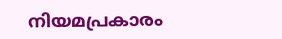നിയമപ്രകാരം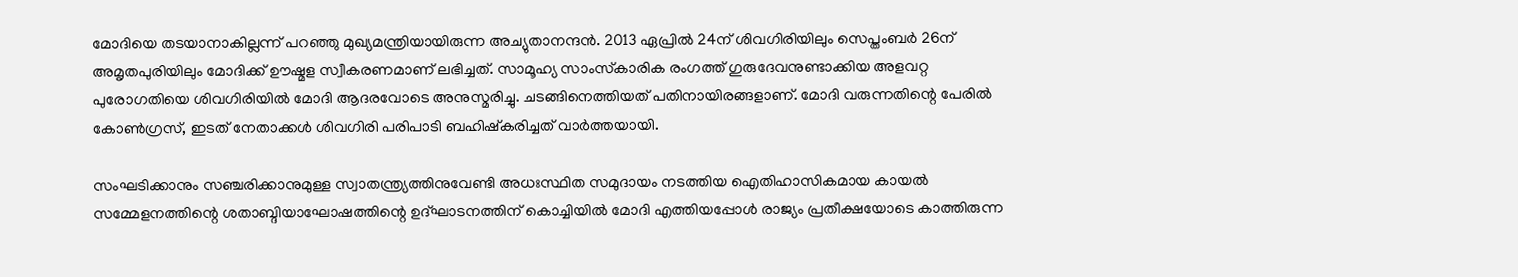മോദിയെ തടയാനാകില്ലന്ന് പറഞ്ഞു മുഖ്യമന്ത്രിയായിരുന്ന അച്യുതാനന്ദന്‍. 2013 ഏപ്രില്‍ 24ന് ശിവഗിരിയിലും സെപ്തംബര്‍ 26ന് അമൃതപുരിയിലും മോദിക്ക് ഊഷ്മള സ്വീകരണമാണ് ലഭിച്ചത്. സാമൂഹ്യ സാംസ്‌കാരിക രംഗത്ത് ഗുരുദേവനുണ്ടാക്കിയ അളവറ്റ പുരോഗതിയെ ശിവഗിരിയില്‍ മോദി ആദരവോടെ അനുസ്മരിച്ചു. ചടങ്ങിനെത്തിയത് പതിനായിരങ്ങളാണ്. മോദി വരുന്നതിന്റെ പേരില്‍ കോണ്‍ഗ്രസ്, ഇടത് നേതാക്കള്‍ ശിവഗിരി പരിപാടി ബഹിഷ്‌കരിച്ചത് വാര്‍ത്തയായി.

സംഘടിക്കാനും സഞ്ചരിക്കാനുമുള്ള സ്വാതന്ത്ര്യത്തിനുവേണ്ടി അധഃസ്ഥിത സമുദായം നടത്തിയ ഐതിഹാസികമായ കായല്‍ സമ്മേളനത്തിന്റെ ശതാബ്ദിയാഘോഷത്തിന്റെ ഉദ്ഘാടനത്തിന് കൊച്ചിയില്‍ മോദി എത്തിയപ്പോള്‍ രാജ്യം പ്രതീക്ഷയോടെ കാത്തിരുന്ന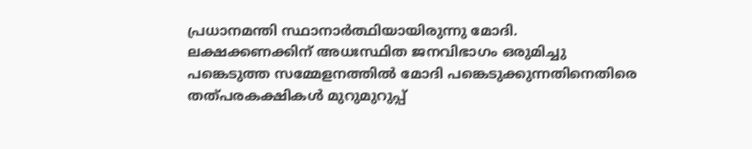പ്രധാനമന്തി സ്ഥാനാര്‍ത്ഥിയായിരുന്നു മോദി. ലക്ഷക്കണക്കിന് അധഃസ്ഥിത ജനവിഭാഗം ഒരുമിച്ചു പങ്കെടുത്ത സമ്മേളനത്തില്‍ മോദി പങ്കെടുക്കുന്നതിനെതിരെ തത്പരകക്ഷികള്‍ മുറുമുറുപ്പ്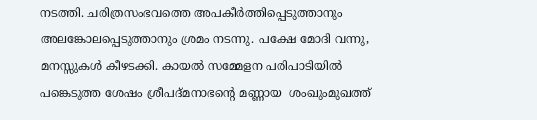നടത്തി. ചരിത്രസംഭവത്തെ അപകീര്‍ത്തിപ്പെടുത്താനും അലങ്കോലപ്പെടുത്താനും ശ്രമം നടന്നു. പക്ഷേ മോദി വന്നു, മനസ്സുകള്‍ കീഴടക്കി. കായല്‍ സമ്മേളന പരിപാടിയില്‍ പങ്കെടുത്ത ശേഷം ശ്രീപദ്മനാഭന്റെ മണ്ണായ  ശംഖുംമുഖത്ത്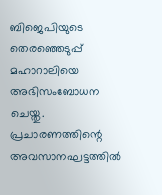ബിജെപിയുടെ തെരഞ്ഞെടുപ്പ് മഹാറാലിയെ അഭിസംബോധന ചെയ്തു. പ്രചാരണത്തിന്റെ അവസാനഘട്ടത്തില്‍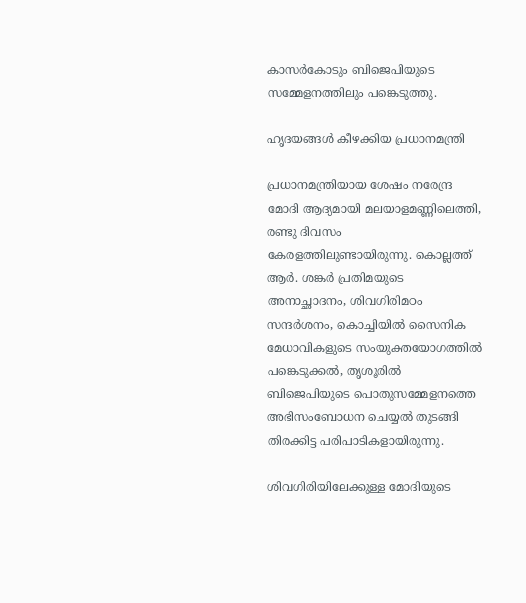കാസര്‍കോടും ബിജെപിയുടെ സമ്മേളനത്തിലും പങ്കെടുത്തു.

ഹൃദയങ്ങള്‍ കീഴക്കിയ പ്രധാനമന്ത്രി

പ്രധാനമന്ത്രിയായ ശേഷം നരേന്ദ്ര മോദി ആദ്യമായി മലയാളമണ്ണിലെത്തി, രണ്ടു ദിവസം കേരളത്തിലുണ്ടായിരുന്നു. കൊല്ലത്ത് ആര്‍. ശങ്കര്‍ പ്രതിമയുടെ അനാച്ഛാദനം, ശിവഗിരിമഠം സന്ദര്‍ശനം, കൊച്ചിയില്‍ സൈനിക മേധാവികളുടെ സംയുക്തയോഗത്തില്‍ പങ്കെടുക്കല്‍, തൃശൂരില്‍ ബിജെപിയുടെ പൊതുസമ്മേളനത്തെ അഭിസംബോധന ചെയ്യല്‍ തുടങ്ങി തിരക്കിട്ട പരിപാടികളായിരുന്നു.

ശിവഗിരിയിലേക്കുള്ള മോദിയുടെ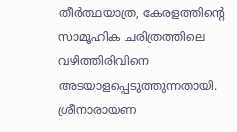തീര്‍ത്ഥയാത്ര, കേരളത്തിന്റെ സാമൂഹിക ചരിത്രത്തിലെ വഴിത്തിരിവിനെ അടയാളപ്പെടുത്തുന്നതായി. ശ്രീനാരായണ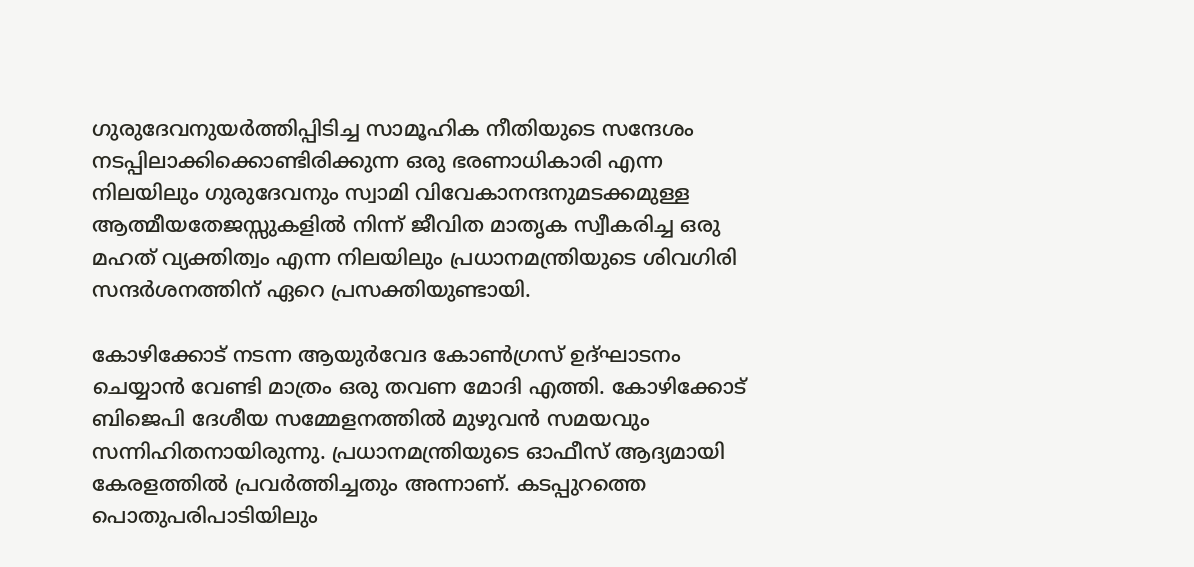ഗുരുദേവനുയര്‍ത്തിപ്പിടിച്ച സാമൂഹിക നീതിയുടെ സന്ദേശം നടപ്പിലാക്കിക്കൊണ്ടിരിക്കുന്ന ഒരു ഭരണാധികാരി എന്ന നിലയിലും ഗുരുദേവനും സ്വാമി വിവേകാനന്ദനുമടക്കമുള്ള ആത്മീയതേജസ്സുകളില്‍ നിന്ന് ജീവിത മാതൃക സ്വീകരിച്ച ഒരു മഹത് വ്യക്തിത്വം എന്ന നിലയിലും പ്രധാനമന്ത്രിയുടെ ശിവഗിരി സന്ദര്‍ശനത്തിന് ഏറെ പ്രസക്തിയുണ്ടായി.

കോഴിക്കോട് നടന്ന ആയുര്‍വേദ കോണ്‍ഗ്രസ് ഉദ്ഘാടനം ചെയ്യാന്‍ വേണ്ടി മാത്രം ഒരു തവണ മോദി എത്തി. കോഴിക്കോട് ബിജെപി ദേശീയ സമ്മേളനത്തില്‍ മുഴുവന്‍ സമയവും സന്നിഹിതനായിരുന്നു. പ്രധാനമന്ത്രിയുടെ ഓഫീസ് ആദ്യമായി കേരളത്തില്‍ പ്രവര്‍ത്തിച്ചതും അന്നാണ്. കടപ്പുറത്തെ പൊതുപരിപാടിയിലും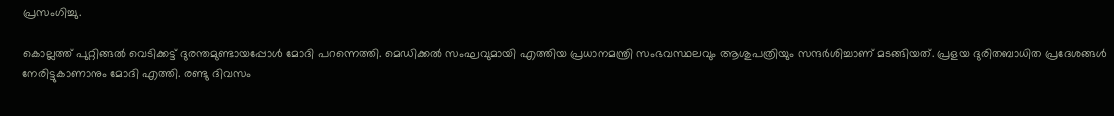പ്രസംഗിച്ചു.

കൊല്ലത്ത് പുറ്റിങ്ങല്‍ വെടിക്കട്ട് ദുരന്തമുണ്ടായപ്പോള്‍ മോദി പറന്നെത്തി. മെഡിക്കല്‍ സംഘവുമായി എത്തിയ പ്രധാനമന്ത്രി സംഭവസ്ഥലവും ആശുപത്രിയും സന്ദര്‍ശിച്ചാണ് മടങ്ങിയത്. പ്രളയ ദുരിതബാധിത പ്രദേശങ്ങള്‍ നേരിട്ടുകാണാനും മോദി എത്തി. രണ്ടു ദിവസം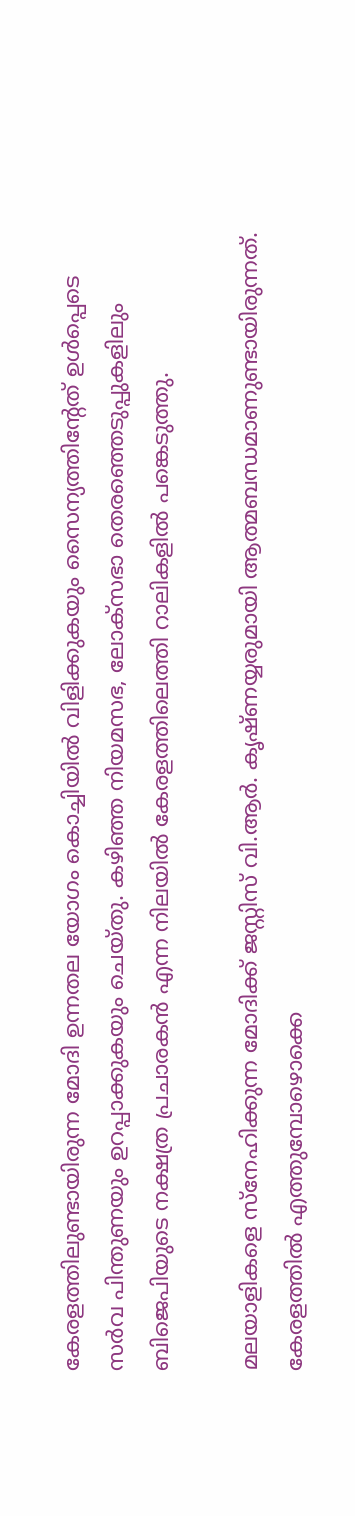കേരളത്തിലുണ്ടായിരുന്ന മോദി ഉന്നതല യോഗം കൊച്ചിയില്‍ വിളിക്കുകയും സൈന്യത്തിന്റേത് ഉള്‍പ്പെടെ സര്‍വ പിന്തുണയും ഉറപ്പാക്കുകയും ചെയ്തു. കഴിഞ്ഞ നിയമസഭ, ലോക്‌സഭാ തെരഞ്ഞെടുപ്പുകളിലും ബിജെപിയുടെ നക്ഷത്ര പ്രചാരകന്‍ എന്ന നിലയില്‍ കേരളത്തിലെത്തി റാലികളില്‍ പങ്കെടുത്തു.

മലയാളികളെ സ്‌നേഹിക്കുന്ന മോദിക്ക് ജസ്റ്റിസ് വി.ആര്‍. കൃഷ്ണയ്യരുമായി ആത്മബന്ധമാണുണ്ടായിരുന്നത്. കേരളത്തില്‍ എത്തുമ്പോഴൊക്കെ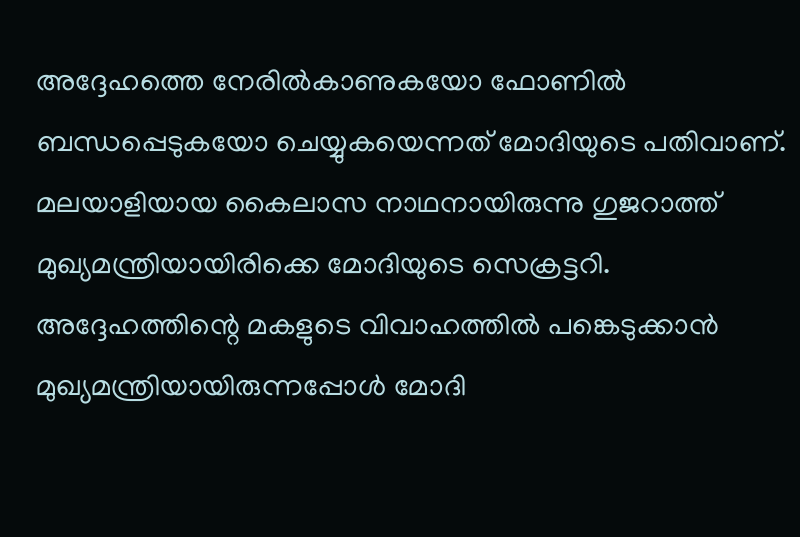അദ്ദേഹത്തെ നേരില്‍കാണുകയോ ഫോണില്‍ ബന്ധപ്പെടുകയോ ചെയ്യുകയെന്നത് മോദിയുടെ പതിവാണ്. മലയാളിയായ കൈലാസ നാഥനായിരുന്നു ഗുജറാത്ത് മുഖ്യമന്ത്രിയായിരിക്കെ മോദിയുടെ സെക്രട്ടറി. അദ്ദേഹത്തിന്റെ മകളുടെ വിവാഹത്തില്‍ പങ്കെടുക്കാന്‍ മുഖ്യമന്ത്രിയായിരുന്നപ്പോള്‍ മോദി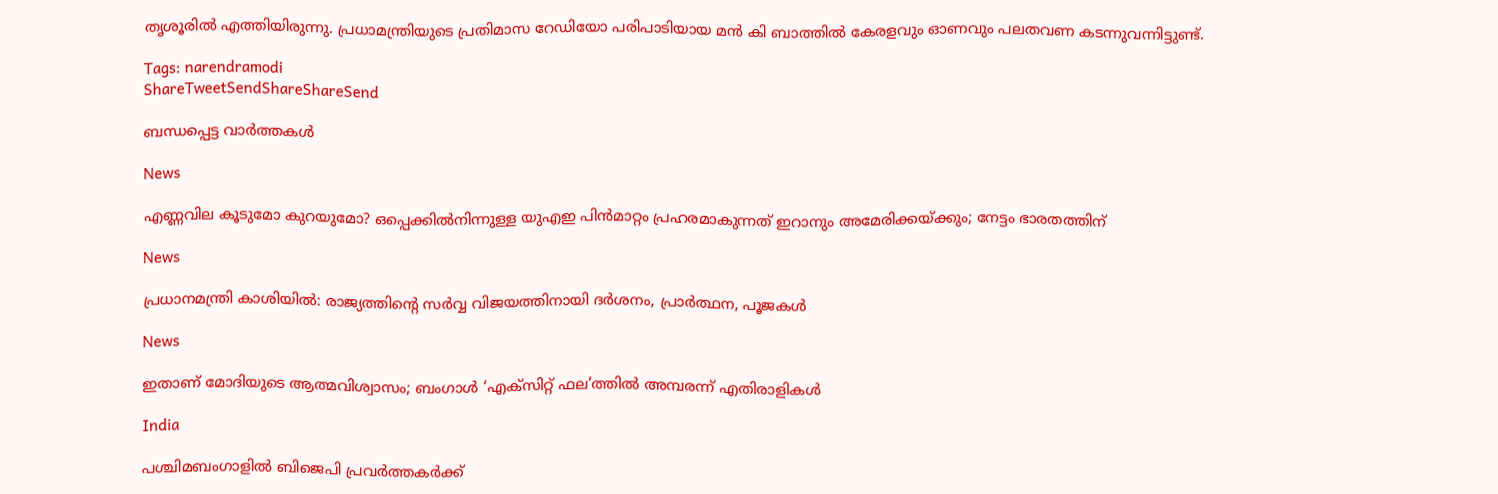തൃശൂരില്‍ എത്തിയിരുന്നു. പ്രധാമന്ത്രിയുടെ പ്രതിമാസ റേഡിയോ പരിപാടിയായ മന്‍ കി ബാത്തില്‍ കേരളവും ഓണവും പലതവണ കടന്നുവന്നിട്ടുണ്ട്.

Tags: narendramodi
ShareTweetSendShareShareSend

ബന്ധപ്പെട്ട വാര്‍ത്തകള്‍

News

എണ്ണവില കൂടുമോ കുറയുമോ? ഒപ്പെക്കിൽനിന്നുള്ള യുഎഇ പിൻമാറ്റം പ്രഹരമാകുന്നത് ഇറാനും അമേരിക്കയ്‌ക്കും; നേട്ടം ഭാരതത്തിന്

News

പ്രധാനമന്ത്രി കാശിയിൽ: രാജ്യത്തിന്റെ സർവ്വ വിജയത്തിനായി ദർശനം, പ്രാർത്ഥന, പൂജകൾ

News

ഇതാണ് മോദിയുടെ ആത്മവിശ്വാസം; ബംഗാൾ ‘എക്‌സിറ്റ് ഫല’ത്തിൽ അമ്പരന്ന് എതിരാളികൾ

India

പശ്ചിമബംഗാളില്‍ ബിജെപി പ്രവര്‍ത്തകര്‍ക്ക്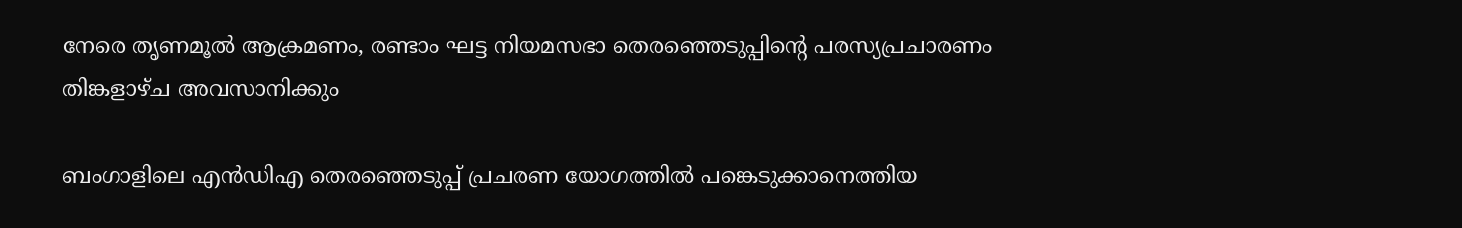നേരെ തൃണമൂല്‍ ആക്രമണം, രണ്ടാം ഘട്ട നിയമസഭാ തെരഞ്ഞെടുപ്പിന്റെ പരസ്യപ്രചാരണം തിങ്കളാഴ്ച അവസാനിക്കും

ബംഗാളിലെ എന്‍ഡിഎ തെരഞ്ഞെടുപ്പ് പ്രചരണ യോഗത്തില്‍ പങ്കെടുക്കാനെത്തിയ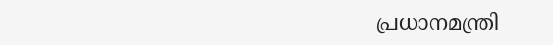പ്രധാനമന്ത്രി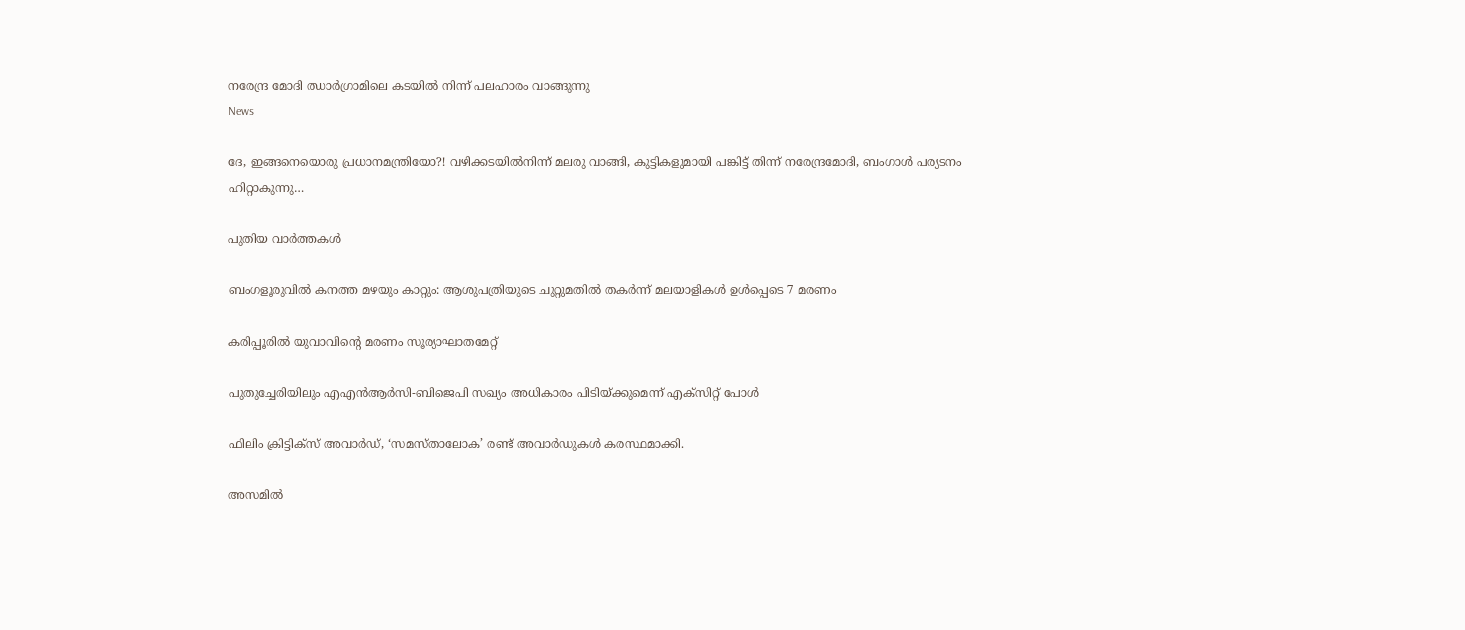നരേന്ദ്ര മോദി ഝാര്‍ഗ്രാമിലെ കടയില്‍ നിന്ന് പലഹാരം വാങ്ങുന്നു
News

ദേ, ഇങ്ങനെയൊരു പ്രധാനമന്ത്രിയോ?! വഴിക്കടയിൽനിന്ന് മലരു വാങ്ങി, കുട്ടികളുമായി പങ്കിട്ട് തിന്ന് നരേന്ദ്രമോദി, ബംഗാൾ പര്യടനം ഹിറ്റാകുന്നു…

പുതിയ വാര്‍ത്തകള്‍

ബംഗളൂരുവില്‍ കനത്ത മഴയും കാറ്റും: ആശുപത്രിയുടെ ചുറ്റുമതില്‍ തകര്‍ന്ന് മലയാളികള്‍ ഉള്‍പ്പെടെ 7 മരണം

കരിപ്പൂരില്‍ യുവാവിന്റെ മരണം സൂര്യാഘാതമേറ്റ്

പുതുച്ചേരിയിലും എഎന്‍ആര്‍സി-ബിജെപി സഖ്യം അധികാരം പിടിയ്‌ക്കുമെന്ന് എക്സിറ്റ് പോള്‍

ഫിലിം ക്രിട്ടിക്സ് അവാർഡ്, ‘സമസ്താലോക’ രണ്ട് അവാർഡുകൾ കരസ്ഥമാക്കി.

അസമില്‍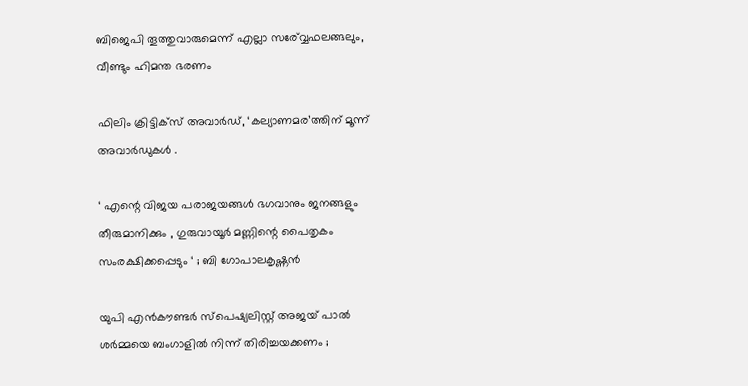ബിജെപി തൂത്തുവാരുമെന്ന് എല്ലാ സര‍്വ്വേഫലങ്ങലും, വീണ്ടും ഹിമന്ത ഭരണം

ഫിലിം ക്രിട്ടിക്സ് അവാർഡ്, ‘കല്യാണമര’ത്തിന് മൂന്ന് അവാർഡുകൾ .

‘ എന്റെ വിജയ പരാജയങ്ങൾ ഭഗവാനും ജനങ്ങളും തീരുമാനിക്കും , ഗുരുവായൂർ മണ്ണിന്റെ പൈതൃകം സംരക്ഷിക്കപ്പെടും ‘ ; ബി ഗോപാലകൃഷ്ണൻ

യുപി എൻകൗണ്ടർ സ്പെഷ്യലിസ്റ്റ് അജയ് പാൽ ശർമ്മയെ ബംഗാളിൽ നിന്ന് തിരിച്ചയക്കണം ;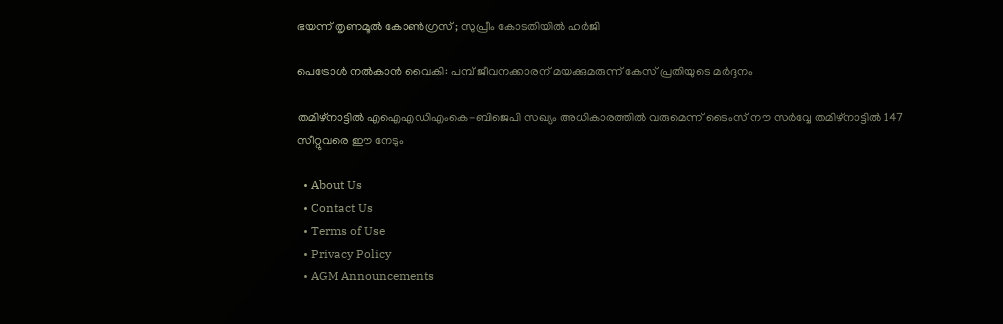ഭയന്ന് തൃണമൂൽ കോൺഗ്രസ് ; സുപ്രീം കോടതിയിൽ ഹർജി

പെട്രോള്‍ നല്‍കാന്‍ വൈകി: പമ്പ് ജീവനക്കാരന് മയക്കുമരുന്ന് കേസ് പ്രതിയുടെ മര്‍ദ്ദനം

തമിഴ്നാട്ടില്‍ എഐഎഡിഎംകെ-ബിജെപി സഖ്യം അധികാരത്തില്‍ വരുമെന്ന് ടൈംസ് നൗ സര്‍വ്വേ തമിഴ്നാട്ടില്‍ 147 സീറ്റുവരെ ഈ നേടും

  • About Us
  • Contact Us
  • Terms of Use
  • Privacy Policy
  • AGM Announcements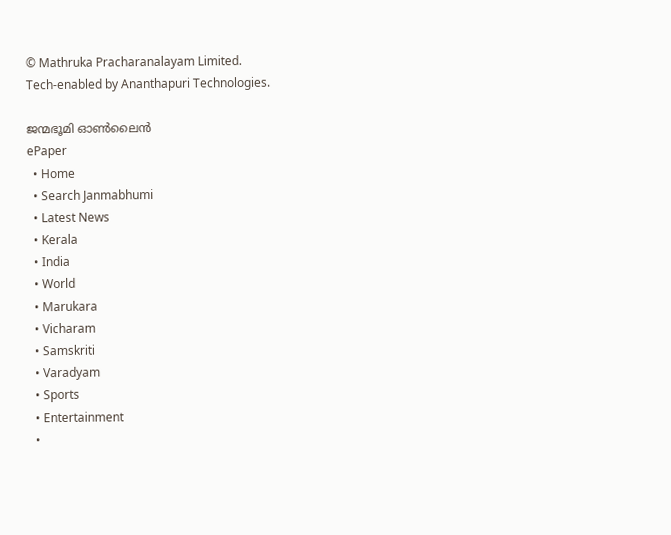© Mathruka Pracharanalayam Limited.
Tech-enabled by Ananthapuri Technologies.

ജന്മഭൂമി ഓണ്‍ലൈന്‍
ePaper
  • Home
  • Search Janmabhumi
  • Latest News
  • Kerala
  • India
  • World
  • Marukara
  • Vicharam
  • Samskriti
  • Varadyam
  • Sports
  • Entertainment
  •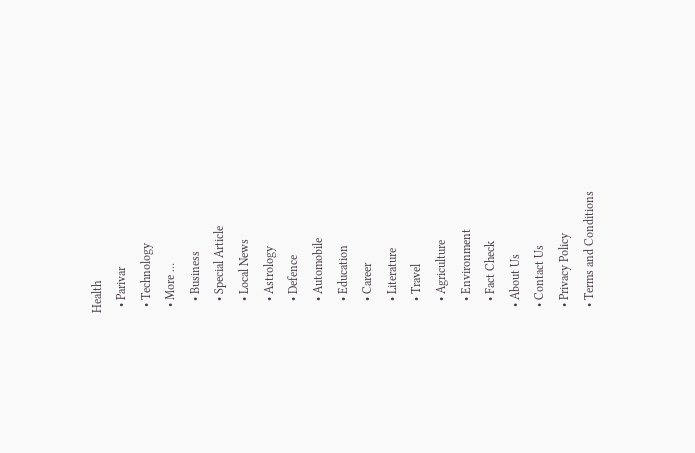Health
  • Parivar
  • Technology
  • More …
    • Business
    • Special Article
    • Local News
    • Astrology
    • Defence
    • Automobile
    • Education
    • Career
    • Literature
    • Travel
    • Agriculture
    • Environment
    • Fact Check
  • About Us
  • Contact Us
  • Privacy Policy
  • Terms and Conditions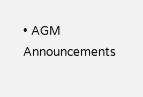• AGM Announcements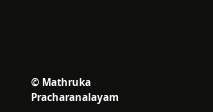© Mathruka Pracharanalayam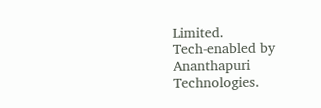Limited.
Tech-enabled by Ananthapuri Technologies.